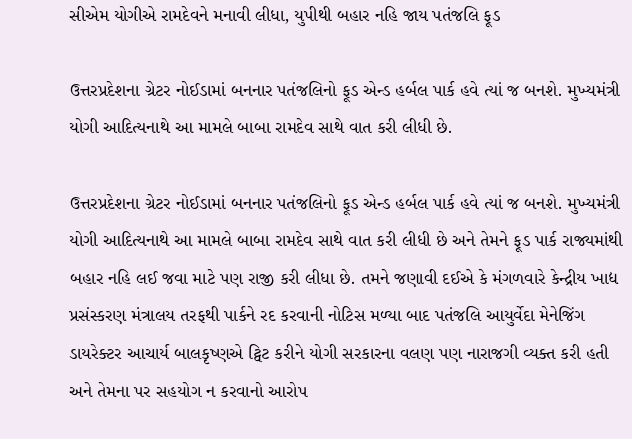સીએમ યોગીએ રામદેવને મનાવી લીધા, યુપીથી બહાર નહિ જાય પતંજલિ ફૂડ

ઉત્તરપ્રદેશના ગ્રેટર નોઈડામાં બનનાર પતંજલિનો ફૂડ એન્ડ હર્બલ પાર્ક હવે ત્યાં જ બનશે. મુખ્યમંત્રી યોગી આદિત્યનાથે આ મામલે બાબા રામદેવ સાથે વાત કરી લીધી છે.

ઉત્તરપ્રદેશના ગ્રેટર નોઈડામાં બનનાર પતંજલિનો ફૂડ એન્ડ હર્બલ પાર્ક હવે ત્યાં જ બનશે. મુખ્યમંત્રી યોગી આદિત્યનાથે આ મામલે બાબા રામદેવ સાથે વાત કરી લીધી છે અને તેમને ફૂડ પાર્ક રાજ્યમાંથી બહાર નહિ લઈ જવા માટે પણ રાજી કરી લીધા છે. તમને જણાવી દઈએ કે મંગળવારે કેન્દ્રીય ખાદ્ય પ્રસંસ્કરણ મંત્રાલય તરફથી પાર્કને રદ કરવાની નોટિસ મળ્યા બાદ પતંજલિ આયુર્વેદા મેનેજિંગ ડાયરેક્ટર આચાર્ય બાલકૃષ્ણએ ટ્વિટ કરીને યોગી સરકારના વલણ પણ નારાજગી વ્યક્ત કરી હતી અને તેમના પર સહયોગ ન કરવાનો આરોપ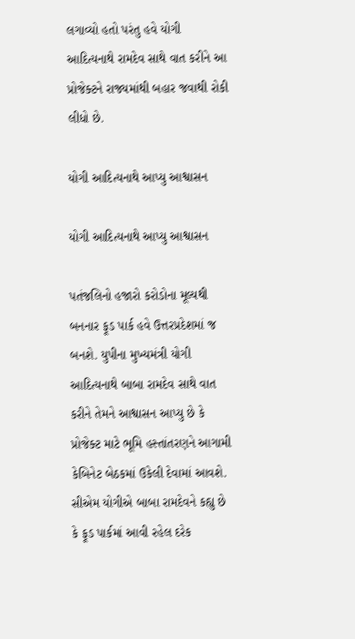લગાવ્યો હતો પરંતુ હવે યોગી આદિત્યનાથે રામદેવ સાથે વાત કરીને આ પ્રોજેક્ટને રાજ્યમાંથી બહાર જવાથી રોકી લીધો છે.

યોગી આદિત્યનાથે આપ્યુ આશ્વાસન

યોગી આદિત્યનાથે આપ્યુ આશ્વાસન

પતંજલિનો હજારો કરોડોના મૂલ્યથી બનનાર ફૂડ પાર્ક હવે ઉત્તરપ્રદેશમાં જ બનશે. યુપીના મુખ્યમંત્રી યોગી આદિત્યનાથે બાબા રામદેવ સાથે વાત કરીને તેમને આશ્વાસન આપ્યુ છે કે પ્રોજેક્ટ માટે ભૂમિ હસ્તાંતરણને આગામી કેબિનેટ બેઠકમાં ઉકેલી દેવામાં આવશે. સીએમ યોગીએ બાબા રામદેવને કહ્યુ છે કે ફૂડ પાર્કમાં આવી રહેલ દરેક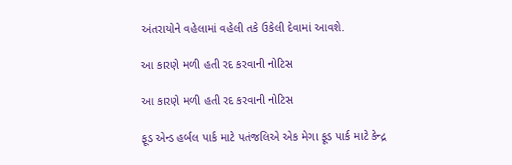અંતરાયોને વહેલામાં વહેલી તકે ઉકેલી દેવામાં આવશે.

આ કારણે મળી હતી રદ કરવાની નોટિસ

આ કારણે મળી હતી રદ કરવાની નોટિસ

ફૂડ એન્ડ હર્બલ પાર્ક માટે પતંજલિએ એક મેગા ફૂડ પાર્ક માટે કેન્દ્ર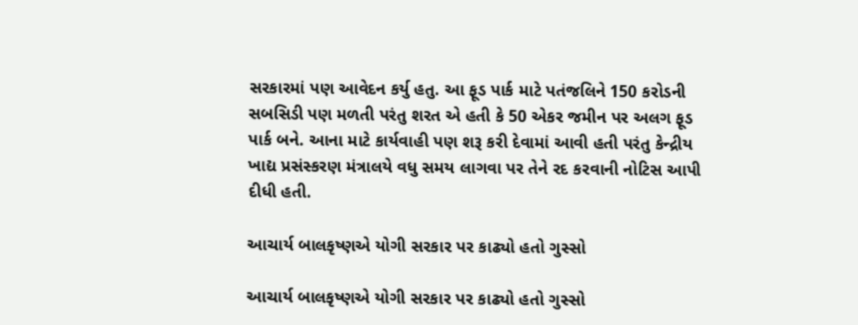સરકારમાં પણ આવેદન કર્યુ હતુ. આ ફૂડ પાર્ક માટે પતંજલિને 150 કરોડની સબસિડી પણ મળતી પરંતુ શરત એ હતી કે 50 એકર જમીન પર અલગ ફૂડ પાર્ક બને. આના માટે કાર્યવાહી પણ શરૂ કરી દેવામાં આવી હતી પરંતુ કેન્દ્રીય ખાદ્ય પ્રસંસ્કરણ મંત્રાલયે વધુ સમય લાગવા પર તેને રદ કરવાની નોટિસ આપી દીધી હતી.

આચાર્ય બાલકૃષ્ણએ યોગી સરકાર પર કાઢ્યો હતો ગુસ્સો

આચાર્ય બાલકૃષ્ણએ યોગી સરકાર પર કાઢ્યો હતો ગુસ્સો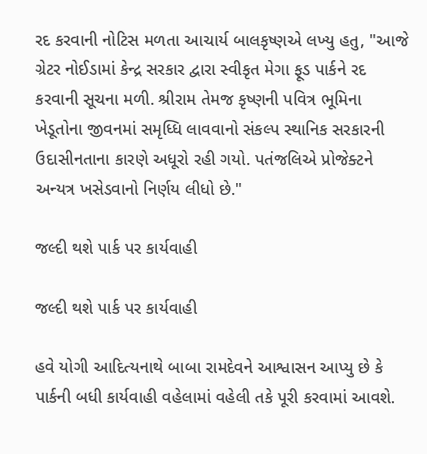રદ કરવાની નોટિસ મળતા આચાર્ય બાલકૃષ્ણએ લખ્યુ હતુ, "આજે ગ્રેટર નોઈડામાં કેન્દ્ર સરકાર દ્વારા સ્વીકૃત મેગા ફૂડ પાર્કને રદ કરવાની સૂચના મળી. શ્રીરામ તેમજ કૃષ્ણની પવિત્ર ભૂમિના ખેડૂતોના જીવનમાં સમૃધ્ધિ લાવવાનો સંકલ્પ સ્થાનિક સરકારની ઉદાસીનતાના કારણે અધૂરો રહી ગયો. પતંજલિએ પ્રોજેક્ટને અન્યત્ર ખસેડવાનો નિર્ણય લીધો છે."

જલ્દી થશે પાર્ક પર કાર્યવાહી

જલ્દી થશે પાર્ક પર કાર્યવાહી

હવે યોગી આદિત્યનાથે બાબા રામદેવને આશ્વાસન આપ્યુ છે કે પાર્કની બધી કાર્યવાહી વહેલામાં વહેલી તકે પૂરી કરવામાં આવશે.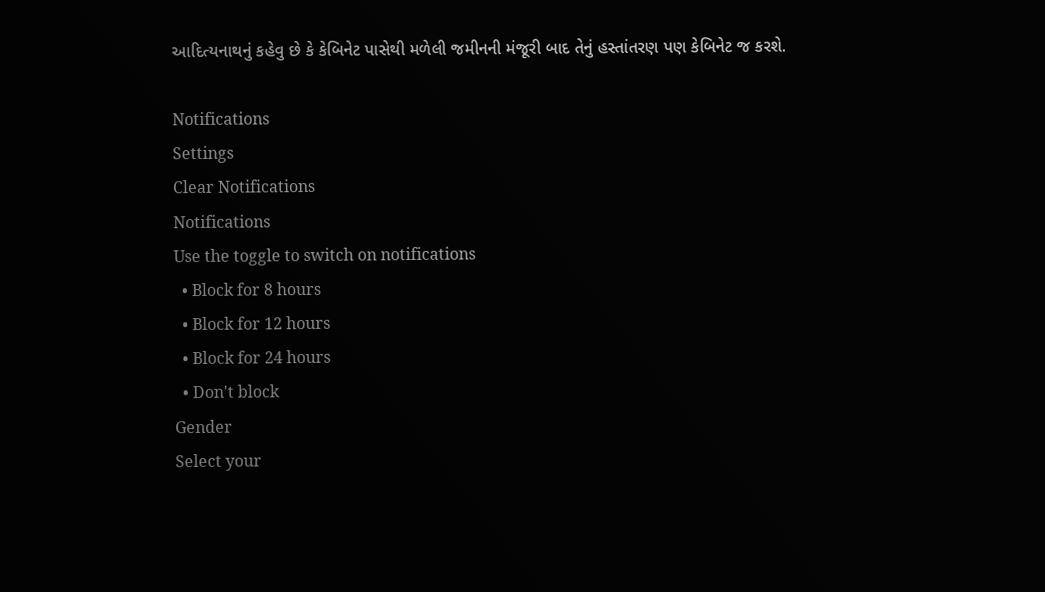આદિત્યનાથનું કહેવુ છે કે કેબિનેટ પાસેથી મળેલી જમીનની મંજૂરી બાદ તેનું હસ્તાંતરણ પણ કેબિનેટ જ કરશે.

Notifications
Settings
Clear Notifications
Notifications
Use the toggle to switch on notifications
  • Block for 8 hours
  • Block for 12 hours
  • Block for 24 hours
  • Don't block
Gender
Select your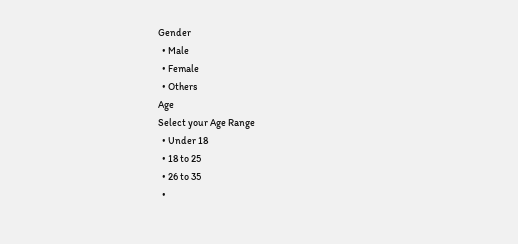Gender
  • Male
  • Female
  • Others
Age
Select your Age Range
  • Under 18
  • 18 to 25
  • 26 to 35
  •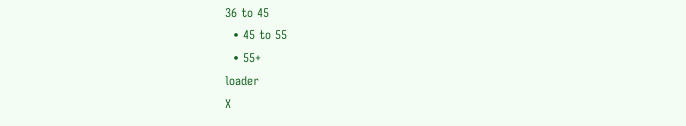36 to 45
  • 45 to 55
  • 55+
loader
X